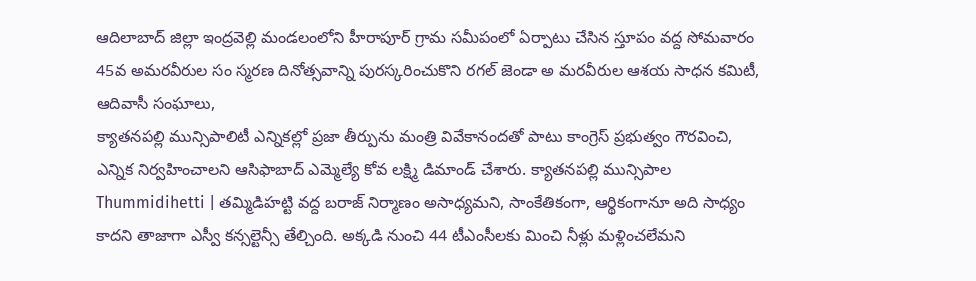ఆదిలాబాద్ జిల్లా ఇంద్రవెల్లి మండలంలోని హీరాపూర్ గ్రామ సమీపంలో ఏర్పాటు చేసిన స్తూపం వద్ద సోమవారం 45వ అమరవీరుల సం స్మరణ దినోత్సవాన్ని పురస్కరించుకొని రగల్ జెండా అ మరవీరుల ఆశయ సాధన కమిటీ, ఆదివాసీ సంఘాలు,
క్యాతనపల్లి మున్సిపాలిటీ ఎన్నికల్లో ప్రజా తీర్పును మంత్రి వివేకానందతో పాటు కాంగ్రెస్ ప్రభుత్వం గౌరవించి, ఎన్నిక నిర్వహించాలని ఆసిఫాబాద్ ఎమ్మెల్యే కోవ లక్ష్మి డిమాండ్ చేశారు. క్యాతనపల్లి మున్సిపాల
Thummidihetti | తమ్మిడిహట్టి వద్ద బరాజ్ నిర్మాణం అసాధ్యమని, సాంకేతికంగా, ఆర్థికంగానూ అది సాధ్యం కాదని తాజాగా ఎస్వీ కన్సల్టెన్సీ తేల్చింది. అక్కడి నుంచి 44 టీఎంసీలకు మించి నీళ్లు మళ్లించలేమని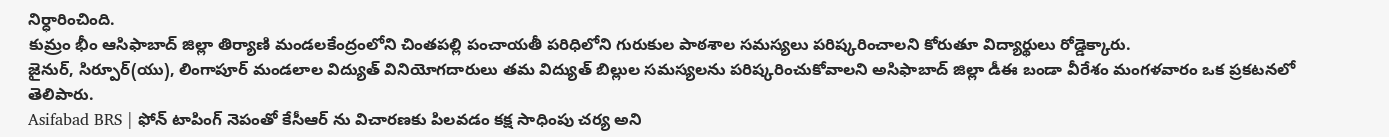నిర్ధారించింది.
కుమ్రం భీం ఆసిఫాబాద్ జిల్లా తిర్యాణి మండలకేంద్రంలోని చింతపల్లి పంచాయతీ పరిధిలోని గురుకుల పాఠశాల సమస్యలు పరిష్కరించాలని కోరుతూ విద్యార్థులు రోడ్డెక్కారు.
జైనుర్, సిర్పూర్(యు), లింగాపూర్ మండలాల విద్యుత్ వినియోగదారులు తమ విద్యుత్ బిల్లుల సమస్యలను పరిష్కరించుకోవాలని అసిఫాబాద్ జిల్లా డీఈ బండా వీరేశం మంగళవారం ఒక ప్రకటనలో తెలిపారు.
Asifabad BRS | ఫోన్ టాపింగ్ నెపంతో కేసీఆర్ ను విచారణకు పిలవడం కక్ష సాధింపు చర్య అని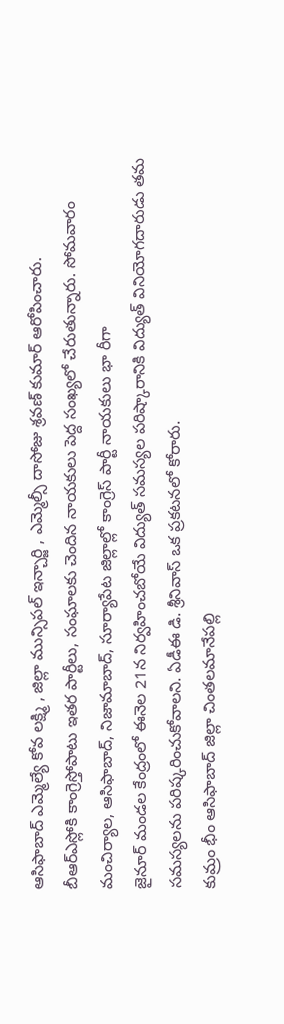ఆసిఫాబాద్ ఎమ్మెల్యే కోవ లక్ష్మి , జిల్లా మున్సిపల్ ఇన్చార్జి , ఎమ్మెల్సీ దాసోజు శ్రవణ్ కుమార్ ఆరోపించారు.
బీఆర్ఎస్లోకి కాంగ్రెస్తోపాటు ఇతర పార్టీలు, సంఘాలకు చెందిన నాయకులు పెద్ద సంఖ్యలో చేరుతున్నారు. సోమవారం మంచిర్యాల, ఆసిఫాబాద్, నిజామాబాద్, సూర్యాపేట జిల్లాల్లో కాంగ్రెస్ పార్టీ నాయకులు భా రీగా
జైనూర్ మండల కేంద్రంలో ఈనెల 21న నిర్వహించబోయే విద్యుత్ సమస్యల పరిష్కారానికి విద్యుత్ వినియోగదారుడు తమ సమస్యలను పరిష్కరించుకోవాలని. ఏడీఈ డి. శ్రీనివాస్ ఒక ప్రకటనలో కోరారు.
కుమ్రం భీం ఆసిఫాబాద్ జిల్లా చింతలమానేపల్లి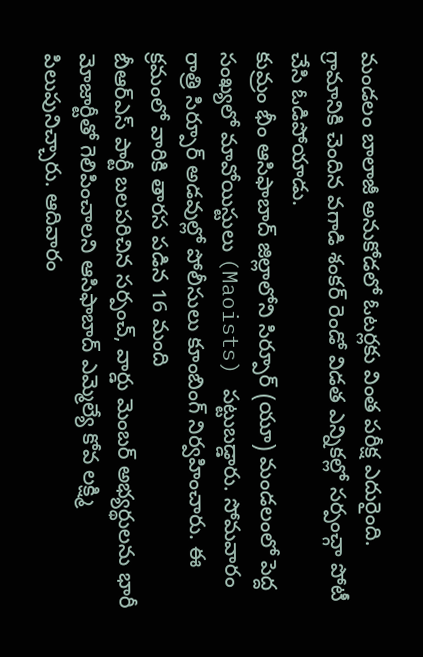మండలం బాలాజీ అనుకోడలో ఓటర్లకు వింత పరీక్ష ఎదురైంది. గ్రామానికి చెందిన వగాడి శంకర్ రెండో విడత ఎన్నికల్లో సర్పంచ్గా పోటీ చేసి ఓడిపోయాడు.
కుమ్రం భీం ఆసిఫాబాద్ జిల్లాలోని సిర్పూర్ (యూ) మండలంలో పెద్ద సంఖ్యలో మావోయిస్టులు (Maoists) పట్టుబడ్డారు. సోమవారం రాత్రి సిర్పూర్ అడవుల్లో పోలీసులు కూంబింగ్ నిర్వహించారు. ఈ క్రమంలో వారికి తారస పడిన 16 మంది
బీఆర్ఎస్ పార్టీ బలపరిచిన సర్పంచ్, వార్డు మెంబర్ అభ్యర్థులను భారీ మోజార్టీతో గెలిపించాలని ఆసిఫాబాద్ ఎమ్మెల్యే కోవ లక్ష్మి పిలుపునిచ్చారు. ఆదివారం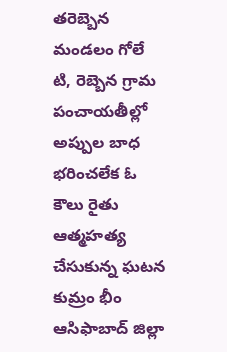తరెబ్బెన మండలం గోలే టి, రెబ్బెన గ్రామ పంచాయతీల్లో
అప్పుల బాధ భరించలేక ఓ కౌలు రైతు ఆత్మహత్య చేసుకున్న ఘటన కుమ్రం భీం ఆసిఫాబాద్ జిల్లా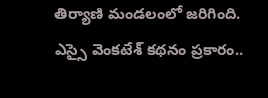తిర్యాణి మండలంలో జరిగింది. ఎస్సై వెంకటేశ్ కథనం ప్రకారం..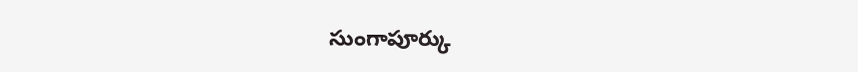సుంగాపూర్కు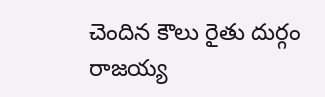చెందిన కౌలు రైతు దుర్గం రాజయ్య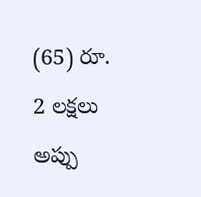(65) రూ. 2 లక్షలు అప్పు